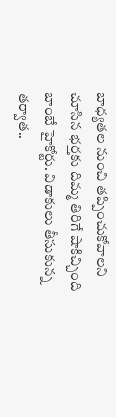బాధ్యతల నుంచి తప్పించుకోవాలని చూసిన భర్తకు దిమ్మ తిరిగే షాకిచ్చింది బాంబే హైకోర్టు. విడాకులు తీసుకున్న తర్వాత..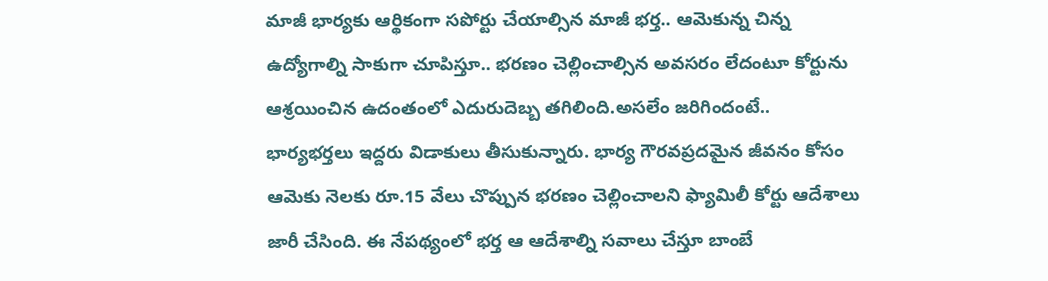మాజీ భార్యకు ఆర్థికంగా సపోర్టు చేయాల్సిన మాజీ భర్త.. ఆమెకున్న చిన్న ఉద్యోగాల్ని సాకుగా చూపిస్తూ.. భరణం చెల్లించాల్సిన అవసరం లేదంటూ కోర్టును ఆశ్రయించిన ఉదంతంలో ఎదురుదెబ్బ తగిలింది.అసలేం జరిగిందంటే..
భార్యభర్తలు ఇద్దరు విడాకులు తీసుకున్నారు. భార్య గౌరవప్రదమైన జీవనం కోసం ఆమెకు నెలకు రూ.15 వేలు చొప్పున భరణం చెల్లించాలని ఫ్యామిలీ కోర్టు ఆదేశాలు జారీ చేసింది. ఈ నేపథ్యంలో భర్త ఆ ఆదేశాల్ని సవాలు చేస్తూ బాంబే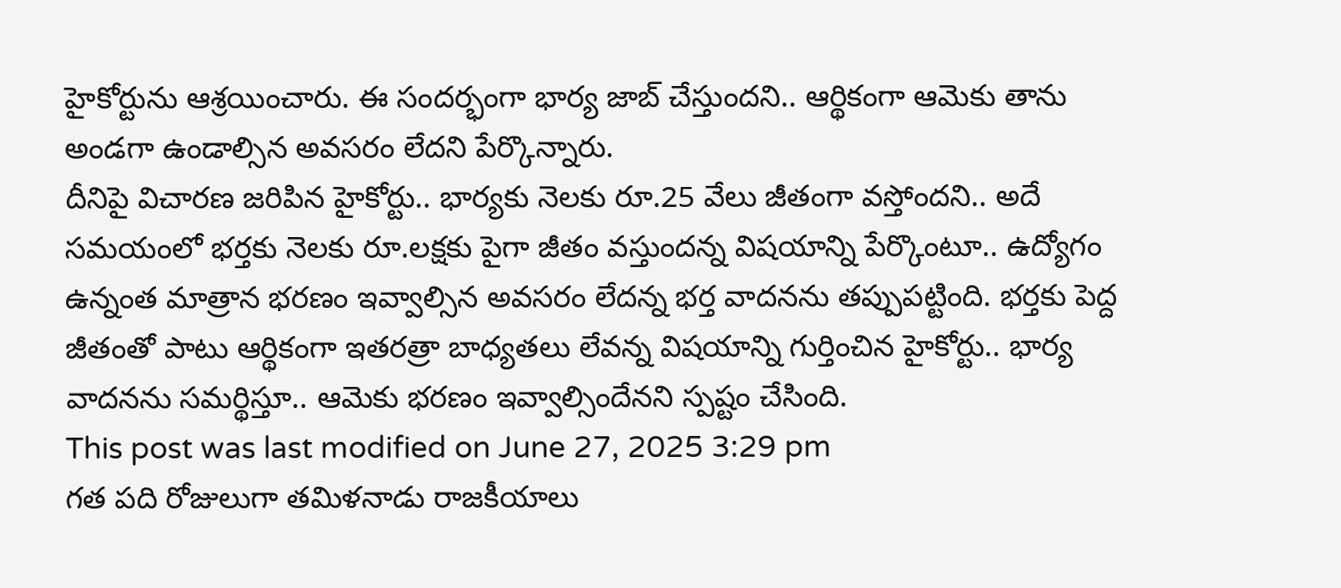హైకోర్టును ఆశ్రయించారు. ఈ సందర్భంగా భార్య జాబ్ చేస్తుందని.. ఆర్థికంగా ఆమెకు తాను అండగా ఉండాల్సిన అవసరం లేదని పేర్కొన్నారు.
దీనిపై విచారణ జరిపిన హైకోర్టు.. భార్యకు నెలకు రూ.25 వేలు జీతంగా వస్తోందని.. అదే సమయంలో భర్తకు నెలకు రూ.లక్షకు పైగా జీతం వస్తుందన్న విషయాన్ని పేర్కొంటూ.. ఉద్యోగం ఉన్నంత మాత్రాన భరణం ఇవ్వాల్సిన అవసరం లేదన్న భర్త వాదనను తప్పుపట్టింది. భర్తకు పెద్ద జీతంతో పాటు ఆర్థికంగా ఇతరత్రా బాధ్యతలు లేవన్న విషయాన్ని గుర్తించిన హైకోర్టు.. భార్య వాదనను సమర్థిస్తూ.. ఆమెకు భరణం ఇవ్వాల్సిందేనని స్పష్టం చేసింది.
This post was last modified on June 27, 2025 3:29 pm
గత పది రోజులుగా తమిళనాడు రాజకీయాలు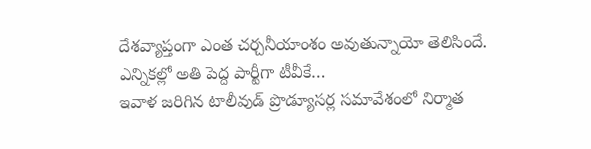దేశవ్యాప్తంగా ఎంత చర్చనీయాంశం అవుతున్నాయో తెలిసిందే. ఎన్నికల్లో అతి పెద్ద పార్టీగా టీవీకే…
ఇవాళ జరిగిన టాలీవుడ్ ప్రొడ్యూసర్ల సమావేశంలో నిర్మాత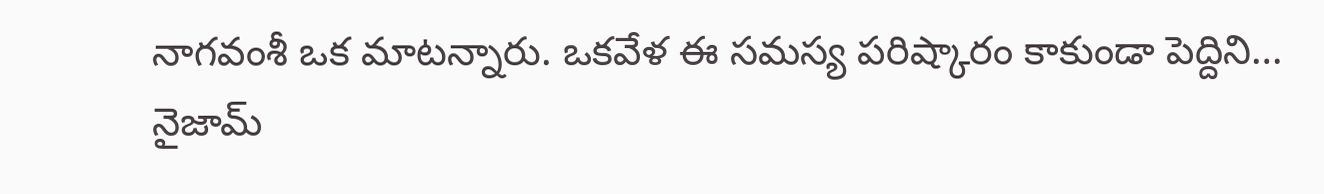నాగవంశీ ఒక మాటన్నారు. ఒకవేళ ఈ సమస్య పరిష్కారం కాకుండా పెద్దిని…
నైజామ్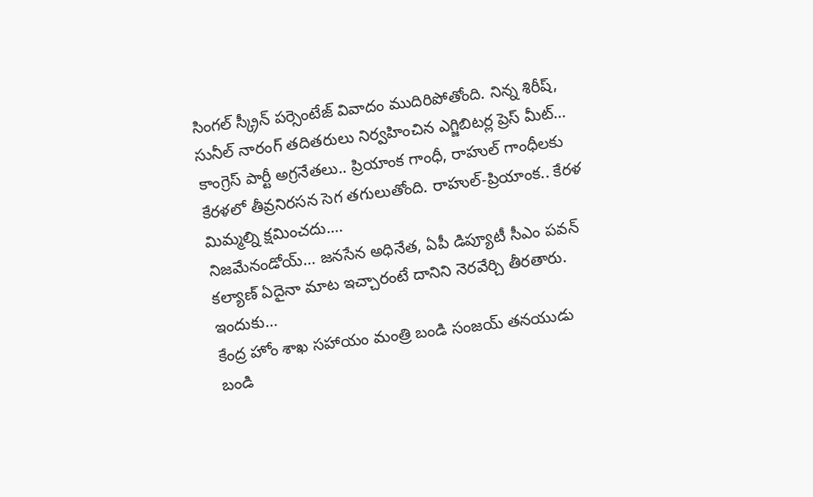సింగల్ స్క్రీన్ పర్సెంటేజ్ వివాదం ముదిరిపోతోంది. నిన్న శిరీష్, సునీల్ నారంగ్ తదితరులు నిర్వహించిన ఎగ్జిబిటర్ల ప్రెస్ మీట్…
కాంగ్రెస్ పార్టీ అగ్రనేతలు.. ప్రియాంక గాంధీ, రాహుల్ గాంధీలకు కేరళలో తీవ్రనిరసన సెగ తగులుతోంది. రాహుల్-ప్రియాంక.. కేరళ మిమ్మల్ని క్షమించదు.…
నిజమేనండోయ్… జనసేన అధినేత, ఏపీ డిప్యూటీ సీఎం పవన్ కల్యాణ్ ఏదైనా మాట ఇచ్చారంటే దానిని నెరవేర్చి తీరతారు. ఇందుకు…
కేంద్ర హోం శాఖ సహాయం మంత్రి బండి సంజయ్ తనయుడు బండి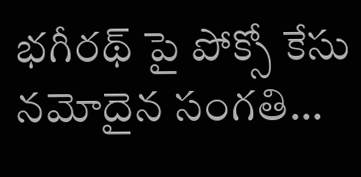భగీరథ్ పై పోక్సో కేసు నమోదైన సంగతి…